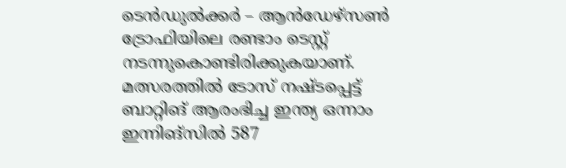ടെന്‍ഡുല്‍ക്കര്‍ – ആന്‍ഡേഴ്‌സണ്‍ ട്രോഫിയിലെ രണ്ടാം ടെസ്റ്റ് നടന്നുകൊണ്ടിരിക്കുകയാണ്. മത്സരത്തില്‍ ടോസ് നഷ്ടപ്പെട്ട് ബാറ്റിങ് ആരംഭിച്ച ഇന്ത്യ ഒന്നാം ഇന്നിങ്‌സില്‍ 587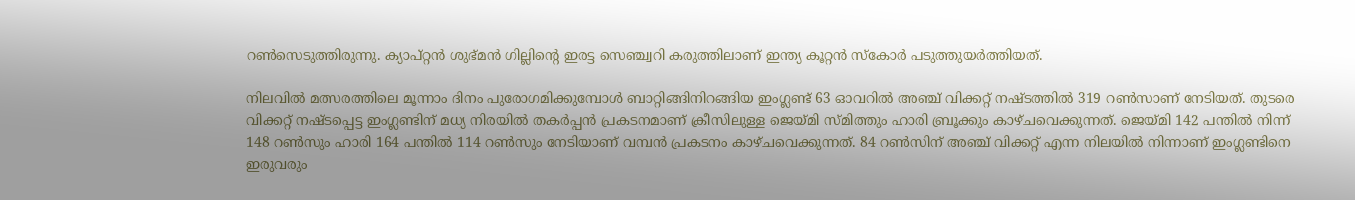റണ്‍സെടുത്തിരുന്നു. ക്യാപ്റ്റന്‍ ശുഭ്മന്‍ ഗില്ലിന്റെ ഇരട്ട സെഞ്ച്വറി കരുത്തിലാണ് ഇന്ത്യ കൂറ്റന്‍ സ്‌കോര്‍ പടുത്തുയര്‍ത്തിയത്.

നിലവില്‍ മത്സരത്തിലെ മൂന്നാം ദിനം പുരോഗമിക്കുമ്പോള്‍ ബാറ്റിങ്ങിനിറങ്ങിയ ഇംഗ്ലണ്ട് 63 ഓവറില്‍ അഞ്ച് വിക്കറ്റ് നഷ്ടത്തില്‍ 319 റണ്‍സാണ് നേടിയത്. തുടരെ വിക്കറ്റ് നഷ്ടപ്പെട്ട ഇംഗ്ലണ്ടിന് മധ്യ നിരയില്‍ തകര്‍പ്പന്‍ പ്രകടനമാണ് ക്രീസിലുള്ള ജെയ്മി സ്മിത്തും ഹാരി ബ്രൂക്കും കാഴ്ചവെക്കുന്നത്. ജെയ്മി 142 പന്തില്‍ നിന്ന് 148 റണ്‍സും ഹാരി 164 പന്തില്‍ 114 റണ്‍സും നേടിയാണ് വമ്പന്‍ പ്രകടനം കാഴ്ചവെക്കുന്നത്. 84 റണ്‍സിന് അഞ്ച് വിക്കറ്റ് എന്ന നിലയില്‍ നിന്നാണ് ഇംഗ്ലണ്ടിനെ ഇരുവരും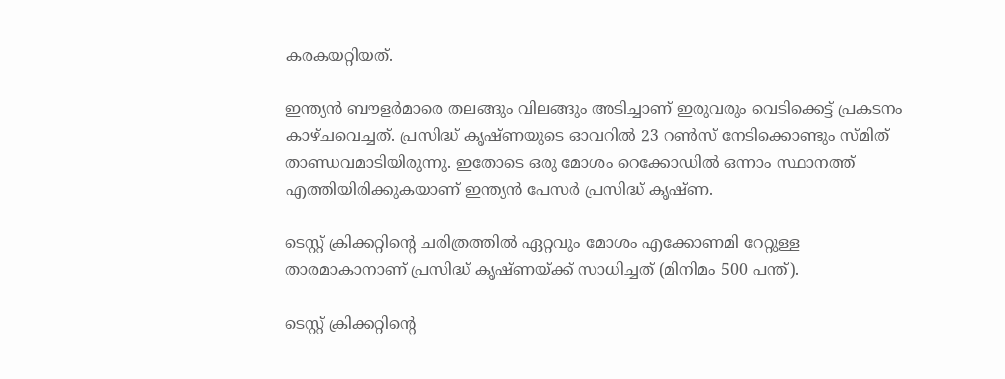കരകയറ്റിയത്.

ഇന്ത്യന്‍ ബൗളര്‍മാരെ തലങ്ങും വിലങ്ങും അടിച്ചാണ് ഇരുവരും വെടിക്കെട്ട് പ്രകടനം കാഴ്ചവെച്ചത്. പ്രസിദ്ധ് കൃഷ്ണയുടെ ഓവറില്‍ 23 റണ്‍സ് നേടിക്കൊണ്ടും സ്മിത് താണ്ഡവമാടിയിരുന്നു. ഇതോടെ ഒരു മോശം റെക്കോഡില്‍ ഒന്നാം സ്ഥാനത്ത് എത്തിയിരിക്കുകയാണ് ഇന്ത്യന്‍ പേസര്‍ പ്രസിദ്ധ് കൃഷ്ണ.

ടെസ്റ്റ് ക്രിക്കറ്റിന്റെ ചരിത്രത്തില്‍ ഏറ്റവും മോശം എക്കോണമി റേറ്റുള്ള താരമാകാനാണ് പ്രസിദ്ധ് കൃഷ്ണയ്ക്ക് സാധിച്ചത് (മിനിമം 500 പന്ത്).

ടെസ്റ്റ് ക്രിക്കറ്റിന്റെ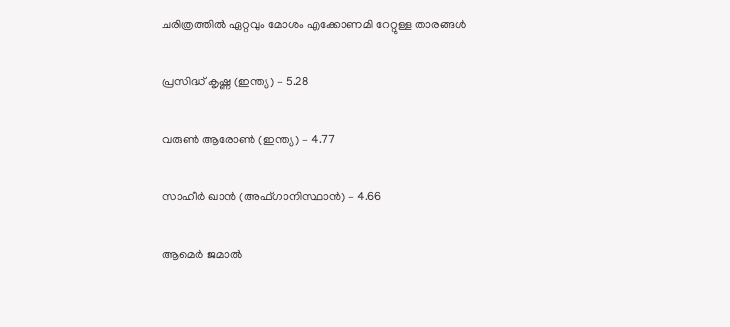ചരിത്രത്തില്‍ ഏറ്റവും മോശം എക്കോണമി റേറ്റുള്ള താരങ്ങള്‍

പ്രസിദ്ധ് കൃഷ്ണ (ഇന്ത്യ) – 5.28

വരുണ്‍ ആരോണ്‍ (ഇന്ത്യ) – 4.77

സാഹീര്‍ ഖാന്‍ (അഫ്ഗാനിസ്ഥാന്‍) – 4.66

ആമെര്‍ ജമാല്‍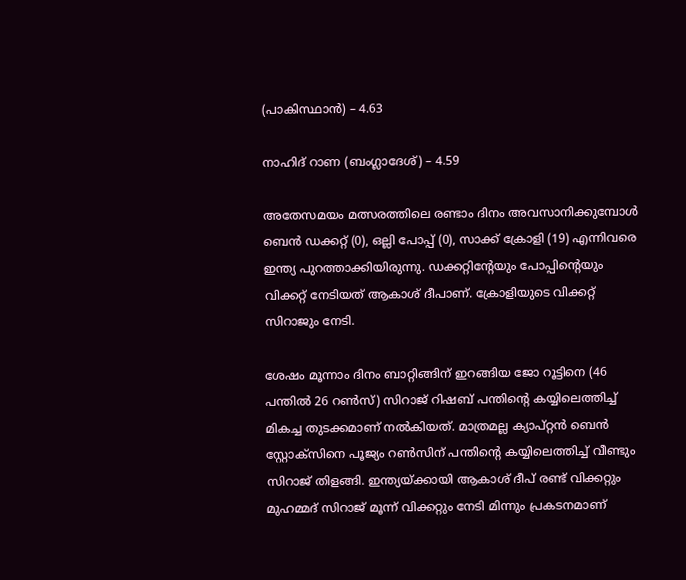(പാകിസ്ഥാന്‍) – 4.63

നാഹിദ് റാണ (ബംഗ്ലാദേശ്) – 4.59

അതേസമയം മത്സരത്തിലെ രണ്ടാം ദിനം അവസാനിക്കുമ്പോള്‍ ബെന്‍ ഡക്കറ്റ് (0), ഒല്ലി പോപ്പ് (0), സാക്ക് ക്രോളി (19) എന്നിവരെ ഇന്ത്യ പുറത്താക്കിയിരുന്നു. ഡക്കറ്റിന്റേയും പോപ്പിന്റെയും വിക്കറ്റ് നേടിയത് ആകാശ് ദീപാണ്. ക്രോളിയുടെ വിക്കറ്റ് സിറാജും നേടി.

ശേഷം മൂന്നാം ദിനം ബാറ്റിങ്ങിന് ഇറങ്ങിയ ജോ റൂട്ടിനെ (46 പന്തില്‍ 26 റണ്‍സ്) സിറാജ് റിഷബ് പന്തിന്റെ കയ്യിലെത്തിച്ച് മികച്ച തുടക്കമാണ് നല്‍കിയത്. മാത്രമല്ല ക്യാപ്റ്റന്‍ ബെന്‍ സ്റ്റോക്‌സിനെ പൂജ്യം റണ്‍സിന് പന്തിന്റെ കയ്യിലെത്തിച്ച് വീണ്ടും സിറാജ് തിളങ്ങി. ഇന്ത്യയ്ക്കായി ആകാശ് ദീപ് രണ്ട് വിക്കറ്റും മുഹമ്മദ് സിറാജ് മൂന്ന് വിക്കറ്റും നേടി മിന്നും പ്രകടനമാണ്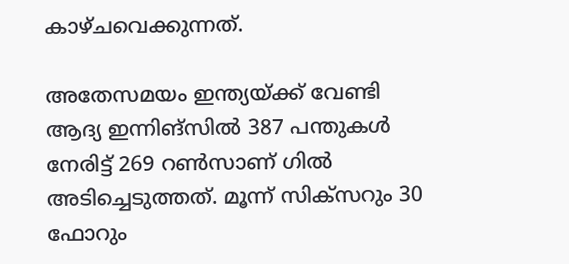കാഴ്ചവെക്കുന്നത്.

അതേസമയം ഇന്ത്യയ്ക്ക് വേണ്ടി ആദ്യ ഇന്നിങ്‌സില്‍ 387 പന്തുകള്‍ നേരിട്ട് 269 റണ്‍സാണ് ഗില്‍ അടിച്ചെടുത്തത്. മൂന്ന് സിക്സറും 30 ഫോറും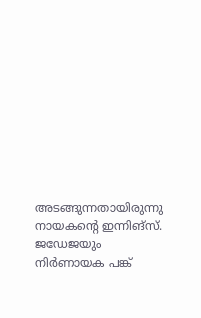അടങ്ങുന്നതായിരുന്നു നായകന്റെ ഇന്നിങ്സ്. ജഡേജയും നിര്‍ണായക പങ്ക്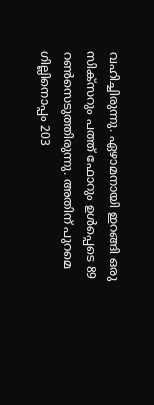വഹിച്ചിരുന്നു. ഏഴാമനായി ഇറങ്ങി ഒരു സിക്സറും പത്ത് ഫോറും ഉള്‍പ്പെടെ 89 റണ്‍സെടുത്തിരുന്നു. അതിന് പുറമെ ഗില്ലിനൊപ്പം 203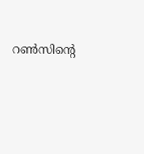റണ്‍സിന്റെ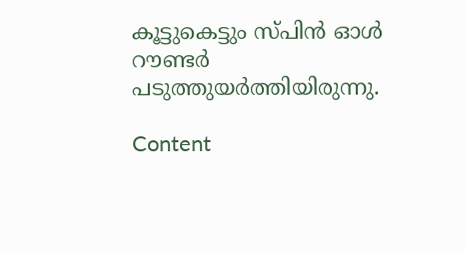കൂട്ടുകെട്ടും സ്പിന്‍ ഓള്‍ റൗണ്ടര്‍ പടുത്തുയര്‍ത്തിയിരുന്നു.

Content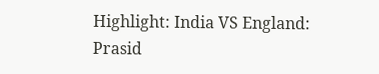Highlight: India VS England: Prasid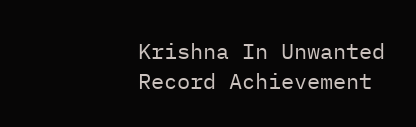Krishna In Unwanted Record Achievement